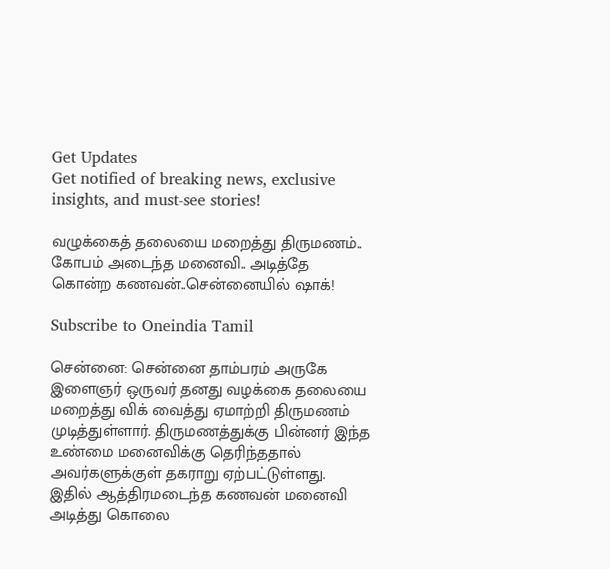Get Updates
Get notified of breaking news, exclusive insights, and must-see stories!

வழுக்கைத் தலையை மறைத்து திருமணம்.. கோபம் அடைந்த மனைவி.. அடித்தே கொன்ற கணவன்..சென்னையில் ஷாக்!

Subscribe to Oneindia Tamil

சென்னை: சென்னை தாம்பரம் அருகே இளைஞர் ஒருவர் தனது வழக்கை தலையை மறைத்து விக் வைத்து ஏமாற்றி திருமணம் முடித்துள்ளார். திருமணத்துக்கு பின்னர் இந்த உண்மை மனைவிக்கு தெரிந்ததால் அவர்களுக்குள் தகராறு ஏற்பட்டுள்ளது. இதில் ஆத்திரமடைந்த கணவன் மனைவி அடித்து கொலை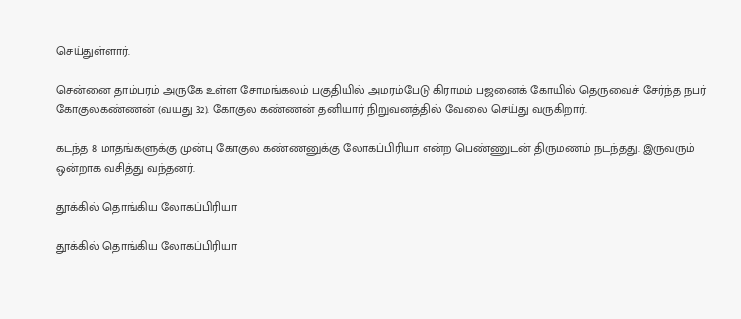செய்துள்ளார்.

சென்னை தாம்பரம் அருகே உள்ள சோமங்கலம் பகுதியில் அமரம்பேடு கிராமம் பஜனைக் கோயில் தெருவைச் சேர்ந்த நபர் கோகுலகண்ணன் (வயது 32). கோகுல கண்ணன் தனியார் நிறுவனத்தில் வேலை செய்து வருகிறார்.

கடந்த 8 மாதங்களுக்கு முன்பு கோகுல கண்ணனுக்கு லோகப்பிரியா என்ற பெண்ணுடன் திருமணம் நடந்தது. இருவரும் ஒன்றாக வசித்து வந்தனர்.

தூக்கில் தொங்கிய லோகப்பிரியா

தூக்கில் தொங்கிய லோகப்பிரியா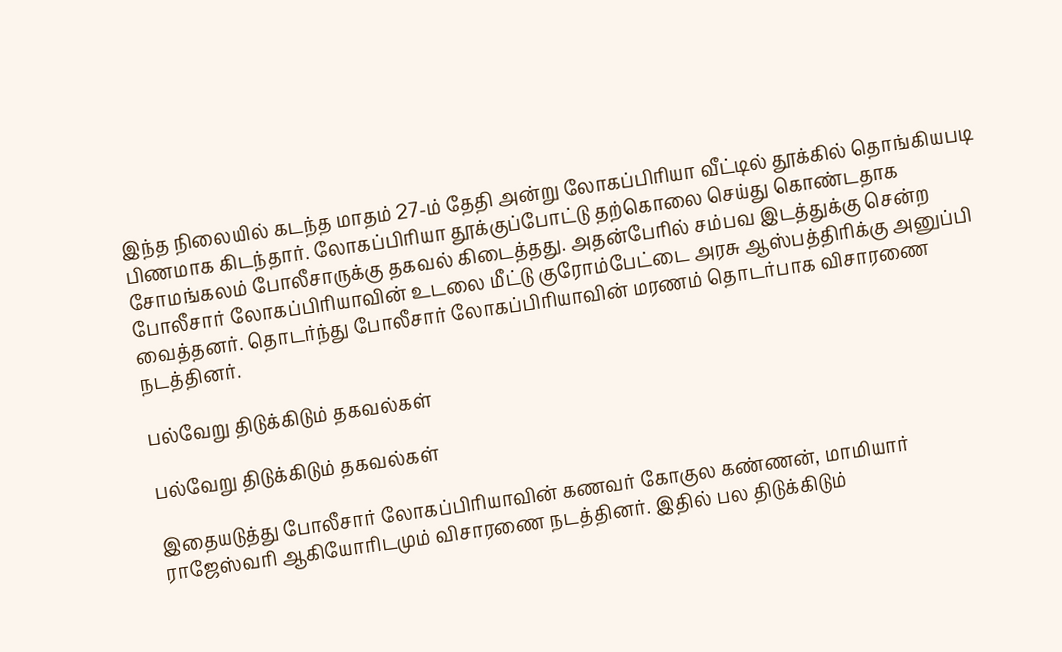இந்த நிலையில் கடந்த மாதம் 27-ம் தேதி அன்று லோகப்பிரியா வீட்டில் தூக்கில் தொங்கியபடி பிணமாக கிடந்தார். லோகப்பிரியா தூக்குப்போட்டு தற்கொலை செய்து கொண்டதாக சோமங்கலம் போலீசாருக்கு தகவல் கிடைத்தது. அதன்பேரில் சம்பவ இடத்துக்கு சென்ற போலீசார் லோகப்பிரியாவின் உடலை மீட்டு குரோம்பேட்டை அரசு ஆஸ்பத்திரிக்கு அனுப்பி வைத்தனர். தொடர்ந்து போலீசார் லோகப்பிரியாவின் மரணம் தொடர்பாக விசாரணை நடத்தினர்.

பல்வேறு திடுக்கிடும் தகவல்கள்

பல்வேறு திடுக்கிடும் தகவல்கள்

இதையடுத்து போலீசார் லோகப்பிரியாவின் கணவர் கோகுல கண்ணன், மாமியார் ராஜேஸ்வரி ஆகியோரிடமும் விசாரணை நடத்தினர். இதில் பல திடுக்கிடும்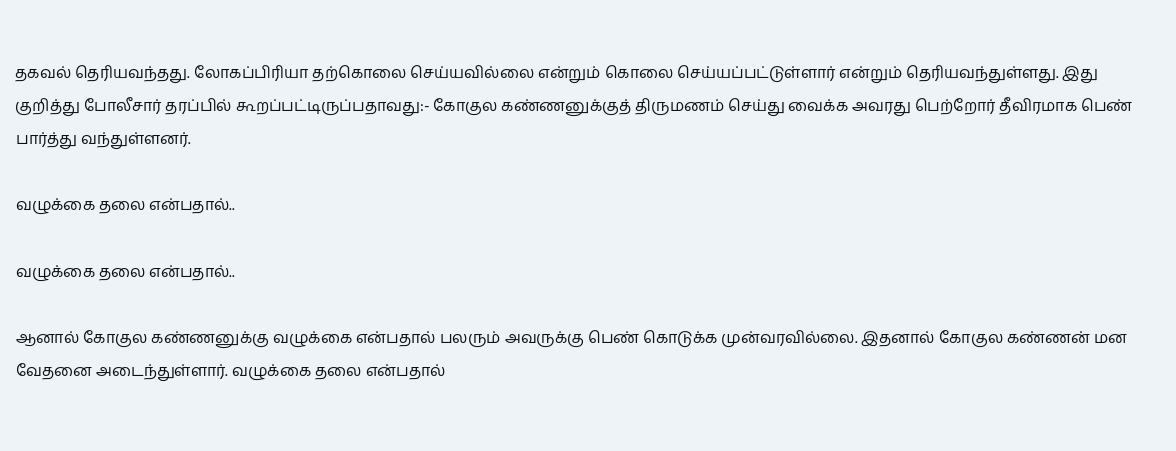தகவல் தெரியவந்தது. லோகப்பிரியா தற்கொலை செய்யவில்லை என்றும் கொலை செய்யப்பட்டுள்ளார் என்றும் தெரியவந்துள்ளது. இது குறித்து போலீசார் தரப்பில் கூறப்பட்டிருப்பதாவது:- கோகுல கண்ணனுக்குத் திருமணம் செய்து வைக்க அவரது பெற்றோர் தீவிரமாக பெண் பார்த்து வந்துள்ளனர்.

வழுக்கை தலை என்பதால்..

வழுக்கை தலை என்பதால்..

ஆனால் கோகுல கண்ணனுக்கு வழுக்கை என்பதால் பலரும் அவருக்கு பெண் கொடுக்க முன்வரவில்லை. இதனால் கோகுல கண்ணன் மன வேதனை அடைந்துள்ளார். வழுக்கை தலை என்பதால்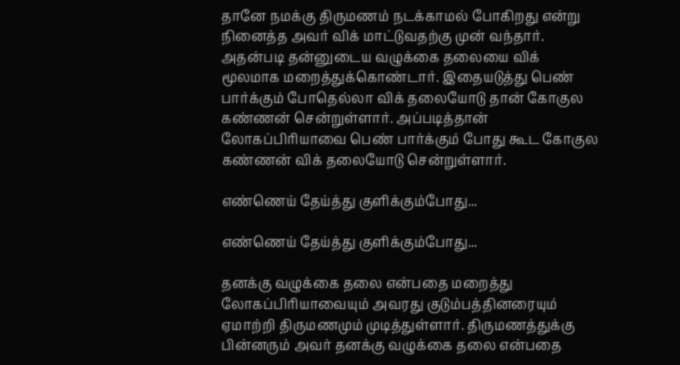தானே நமக்கு திருமணம் நடக்காமல் போகிறது என்று நினைத்த அவர் விக் மாட்டுவதற்கு முன் வந்தார். அதன்படி தன்னுடைய வழுக்கை தலையை விக் மூலமாக மறைத்துக்கொண்டார். இதையடுத்து பெண் பார்க்கும் போதெல்லா விக் தலையோடு தான் கோகுல கண்ணன் சென்றுள்ளார். அப்படித்தான் லோகப்பிரியாவை பெண் பார்க்கும் போது கூட கோகுல கண்ணன் விக் தலையோடு சென்றுள்ளார்.

எண்ணெய் தேய்த்து குளிக்கும்போது...

எண்ணெய் தேய்த்து குளிக்கும்போது...

தனக்கு வழுக்கை தலை என்பதை மறைத்து லோகப்பிரியாவையும் அவரது குடும்பத்தினரையும் ஏமாற்றி திருமணமும் முடித்துள்ளார். திருமணத்துக்கு பின்னரும் அவர் தனக்கு வழுக்கை தலை என்பதை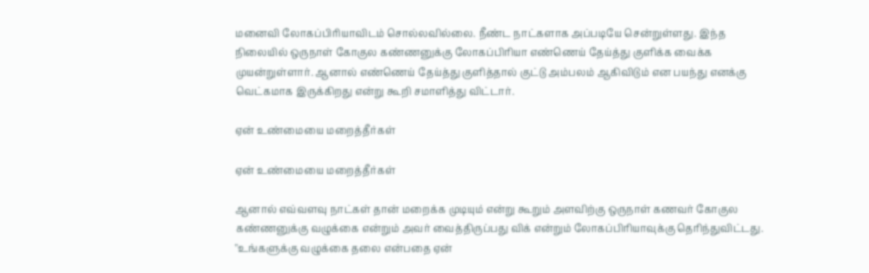மனைவி லோகப்பிரியாவிடம் சொல்லவில்லை. நீண்ட நாட்களாக அப்படியே சென்றுள்ளது. இந்த நிலையில் ஒருநாள் கோகுல கண்ணனுக்கு லோகப்பிரியா எண்ணெய் தேய்த்து குளிக்க வைக்க முயன்றுள்ளார். ஆனால் எண்ணெய் தேய்த்து குளித்தால் குட்டு அம்பலம் ஆகிவிடும் என பயந்து எனக்கு வெட்கமாக இருக்கிறது என்று கூறி சமாளித்து விட்டார்.

ஏன் உண்மையை மறைத்தீர்கள்

ஏன் உண்மையை மறைத்தீர்கள்

ஆனால் எவ்வளவு நாட்கள் தான் மறைக்க முடியும் என்று கூறும் அளவிற்கு ஒருநாள் கணவர் கோகுல கண்ணனுக்கு வழுக்கை என்றும் அவர் வைத்திருப்பது விக் என்றும் லோகப்பிரியாவுக்கு தெரிந்துவிட்டது. "உங்களுக்கு வழுக்கை தலை என்பதை ஏன்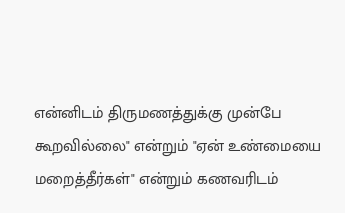என்னிடம் திருமணத்துக்கு முன்பே கூறவில்லை" என்றும் "ஏன் உண்மையை மறைத்தீர்கள்" என்றும் கணவரிடம்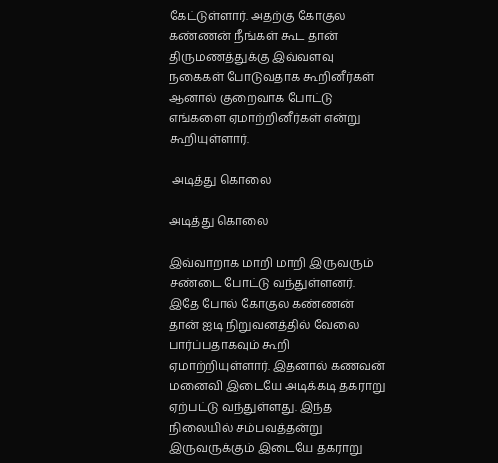கேட்டுள்ளார். அதற்கு கோகுல கண்ணன் நீங்கள் கூட தான் திருமணத்துக்கு இவ்வளவு நகைகள் போடுவதாக கூறினீர்கள் ஆனால் குறைவாக போட்டு எங்களை ஏமாற்றினீர்கள் என்று கூறியுள்ளார்.

 அடித்து கொலை

அடித்து கொலை

இவ்வாறாக மாறி மாறி இருவரும் சண்டை போட்டு வந்துள்ளனர். இதே போல் கோகுல கண்ணன் தான் ஐடி நிறுவனத்தில் வேலை பார்ப்பதாகவும் கூறி ஏமாற்றியுள்ளார். இதனால் கணவன் மனைவி இடையே அடிக்கடி தகராறு ஏற்பட்டு வந்துள்ளது. இந்த நிலையில் சம்பவத்தன்று இருவருக்கும் இடையே தகராறு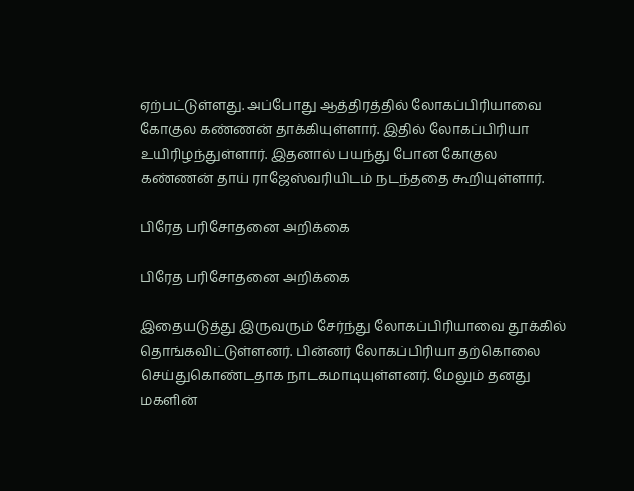ஏற்பட்டுள்ளது. அப்போது ஆத்திரத்தில் லோகப்பிரியாவை கோகுல கண்ணன் தாக்கியுள்ளார். இதில் லோகப்பிரியா உயிரிழந்துள்ளார். இதனால் பயந்து போன கோகுல கண்ணன் தாய் ராஜேஸ்வரியிடம் நடந்ததை கூறியுள்ளார்.

பிரேத பரிசோதனை அறிக்கை

பிரேத பரிசோதனை அறிக்கை

இதையடுத்து இருவரும் சேர்ந்து லோகப்பிரியாவை தூக்கில் தொங்கவிட்டுள்ளனர். பின்னர் லோகப்பிரியா தற்கொலை செய்துகொண்டதாக நாடகமாடியுள்ளனர். மேலும் தனது மகளின்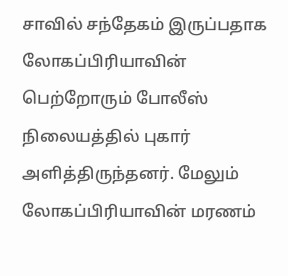சாவில் சந்தேகம் இருப்பதாக லோகப்பிரியாவின் பெற்றோரும் போலீஸ் நிலையத்தில் புகார் அளித்திருந்தனர். மேலும் லோகப்பிரியாவின் மரணம்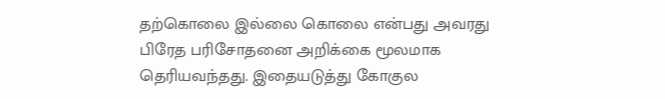தற்கொலை இல்லை கொலை என்பது அவரது பிரேத பரிசோதனை அறிக்கை மூலமாக தெரியவந்தது. இதையடுத்து கோகுல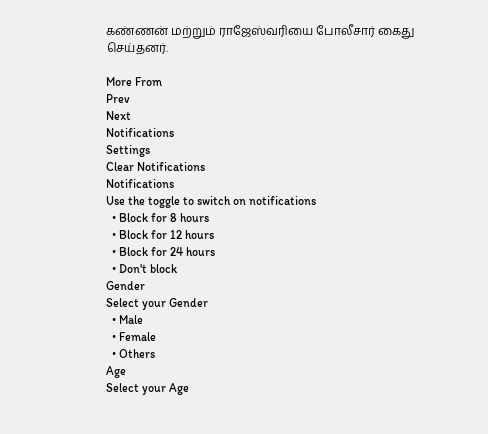கண்ணன் மற்றும் ராஜேஸ்வரியை போலீசார் கைது செய்தனர்.

More From
Prev
Next
Notifications
Settings
Clear Notifications
Notifications
Use the toggle to switch on notifications
  • Block for 8 hours
  • Block for 12 hours
  • Block for 24 hours
  • Don't block
Gender
Select your Gender
  • Male
  • Female
  • Others
Age
Select your Age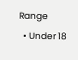Range
  • Under 18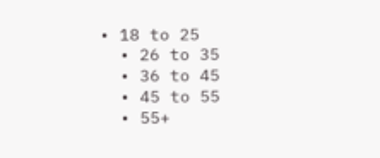• 18 to 25
  • 26 to 35
  • 36 to 45
  • 45 to 55
  • 55+